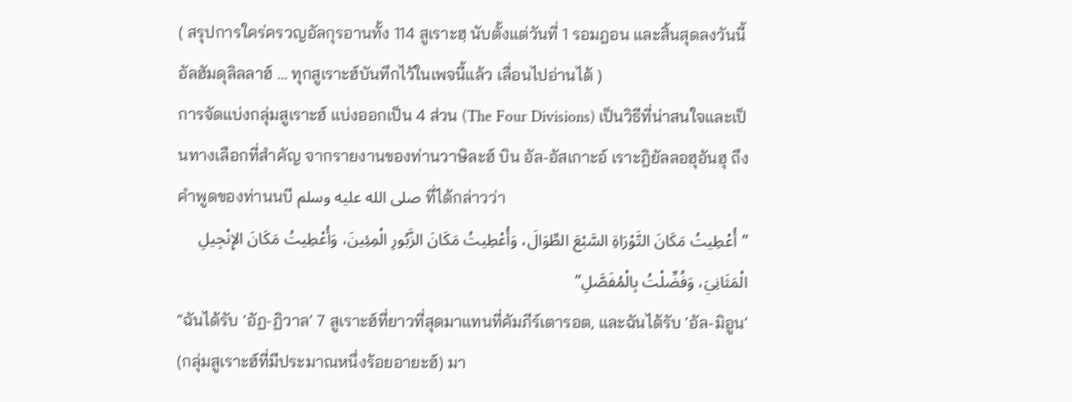( สรุปการใคร่ครวญอัลกุรอานทั้ง 114 สูเราะฮฺ นับตั้งแต่วันที่ 1 รอมฎอน และสิ้นสุดลงวันนี้ อัลฮัมดุลิลลาฮ์ … ทุกสูเราะฮ์บันทึกไว้ในเพจนี้แล้ว เลื่อนไปอ่านได้ )
การจัดแบ่งกลุ่มสูเราะฮ์ แบ่งออกเป็น 4 ส่วน (The Four Divisions) เป็นวิธีที่น่าสนใจและเป็นทางเลือกที่สำคัญ จากรายงานของท่านวาษิละฮ์ บิน อัล-อัสเกาะอ์ เราะฎิยัลลอฮุอันฮุ ถึงคำพูดของท่านนบี صلى الله عليه وسلم ที่ได้กล่าวว่า
”أُعْطِيتُ مَكَانَ التَّوْرَاةِ السَّبْعَ الطِّوَالَ، وَأُعْطِيتُ مَكَانَ الزَّبُورِ الْمِئِينَ، وَأُعْطِيتُ مَكَانَ الإِنْجِيلِ الْمَثَانِيَ، وَفُضِّلْتُ بِالْمُفَصَّلِ”
“ฉันได้รับ ‘อัฏ-ฏิวาล’ 7 สูเราะฮ์ที่ยาวที่สุดมาแทนที่คัมภีร์เตารอต, และฉันได้รับ ‘อัล-มิอูน’ (กลุ่มสูเราะฮ์ที่มีประมาณหนึ่งร้อยอายะฮ์) มา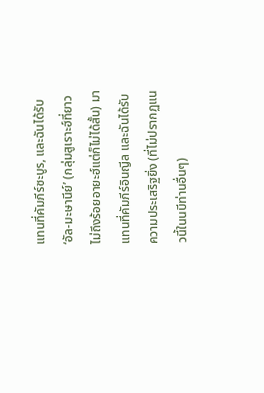แทนที่คัมภีร์ซะบูร, และฉันได้รับ ‘อัล-มะษานีย์’ (กลุ่มสูเราะฮ์ที่ยาวไม่ถึงร้อยอายะฮ์แต่ก็ไม่ได้สั้น) มาแทนที่คัมภีร์อินญีล และฉันได้รับความประเสริฐยิ่ง (ที่ไม่ปรากฏแนวนี้ในนบีท่านอื่นๆ)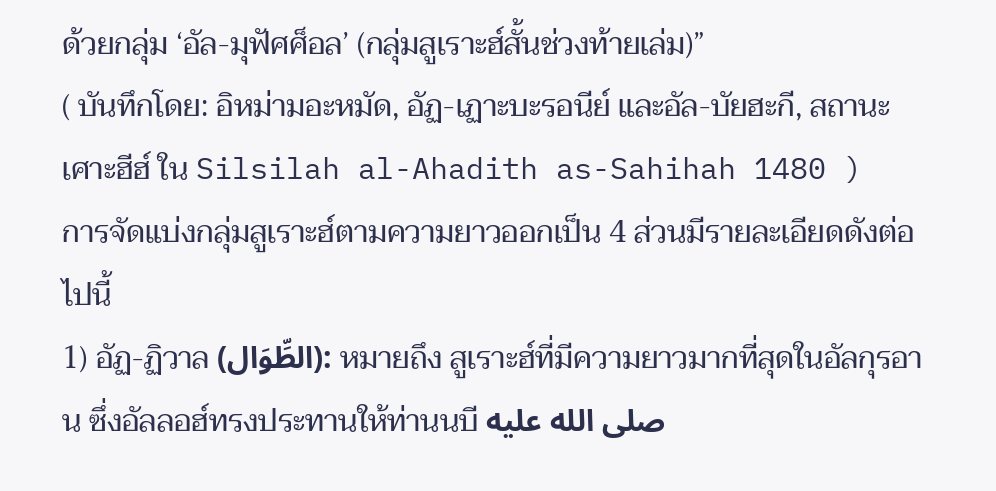ด้วยกลุ่ม ‘อัล-มุฟัศศ็อล’ (กลุ่มสูเราะฮ์สั้นช่วงท้ายเล่ม)”
( บันทึกโดย: อิหม่ามอะหมัด, อัฏ-เฏาะบะรอนีย์ และอัล-บัยฮะกี, สถานะเศาะฮีฮ์ ใน Silsilah al-Ahadith as-Sahihah 1480 )
การจัดแบ่งกลุ่มสูเราะฮ์ตามความยาวออกเป็น 4 ส่วนมีรายละเอียดดังต่อไปนี้
1) อัฏ-ฏิวาล (الطِّوَال): หมายถึง สูเราะฮ์ที่มีความยาวมากที่สุดในอัลกุรอาน ซึ่งอัลลอฮ์ทรงประทานให้ท่านนบี صلى الله عليه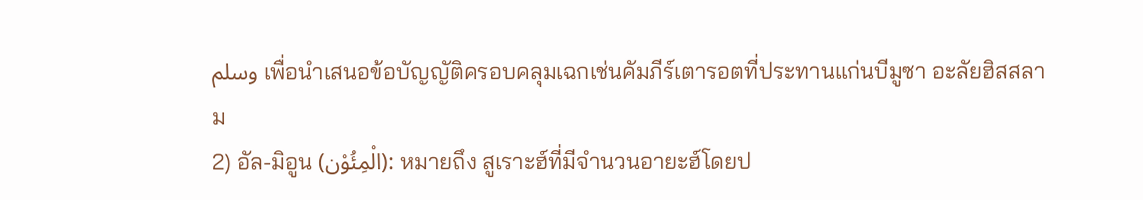وسلم เพื่อนำเสนอข้อบัญญัติครอบคลุมเฉกเช่นคัมภีร์เตารอตที่ประทานแก่นบีมูซา อะลัยฮิสสลาม
2) อัล-มิอูน (الْمِئُوْن): หมายถึง สูเราะฮ์ที่มีจำนวนอายะฮ์โดยป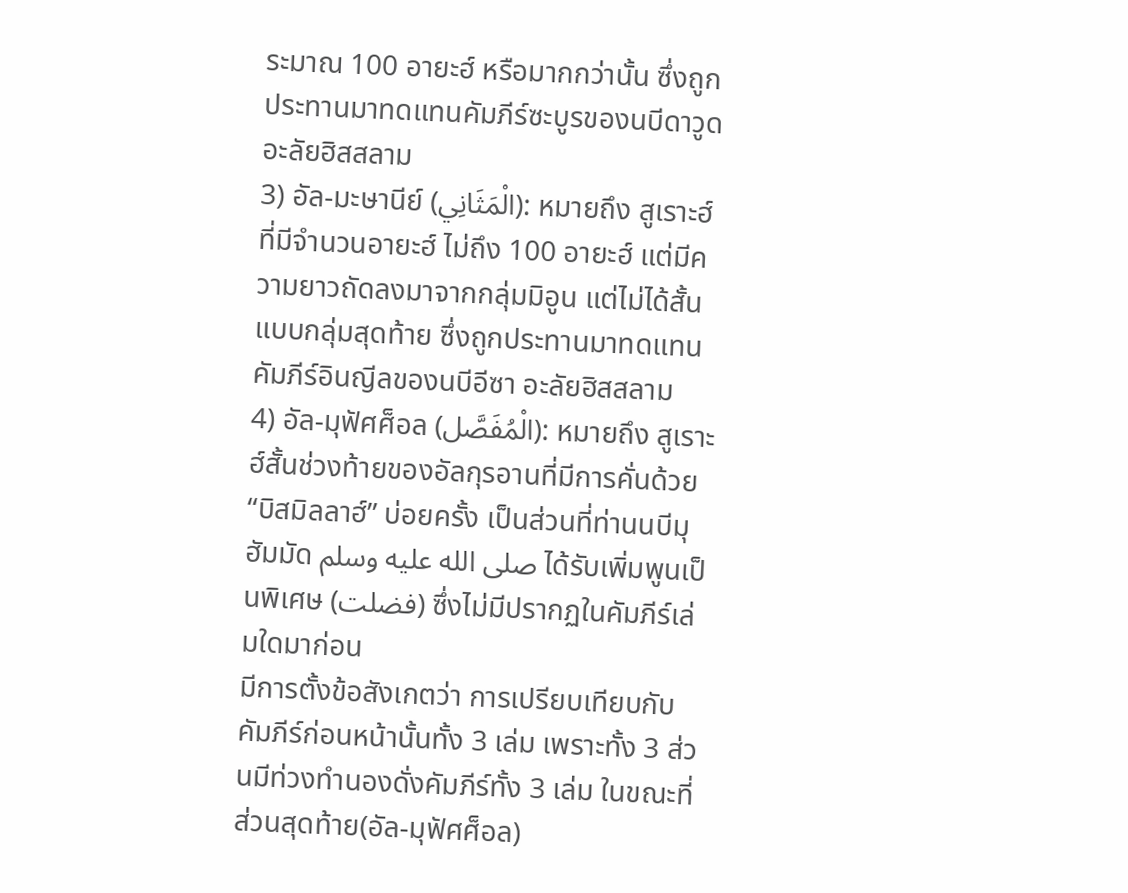ระมาณ 100 อายะฮ์ หรือมากกว่านั้น ซึ่งถูกประทานมาทดแทนคัมภีร์ซะบูรของนบีดาวูด อะลัยฮิสสลาม
3) อัล-มะษานีย์ (الْمَثَانِي): หมายถึง สูเราะฮ์ที่มีจำนวนอายะฮ์ ไม่ถึง 100 อายะฮ์ แต่มีความยาวถัดลงมาจากกลุ่มมิอูน แต่ไม่ได้สั้นแบบกลุ่มสุดท้าย ซึ่งถูกประทานมาทดแทนคัมภีร์อินญีลของนบีอีซา อะลัยฮิสสลาม
4) อัล-มุฟัศศ็อล (الْمُفَصَّل): หมายถึง สูเราะฮ์สั้นช่วงท้ายของอัลกุรอานที่มีการคั่นด้วย “บิสมิลลาฮ์” บ่อยครั้ง เป็นส่วนที่ท่านนบีมุฮัมมัด صلى الله عليه وسلم ได้รับเพิ่มพูนเป็นพิเศษ (فضلت) ซึ่งไม่มีปรากฏในคัมภีร์เล่มใดมาก่อน
มีการตั้งข้อสังเกตว่า การเปรียบเทียบกับคัมภีร์ก่อนหน้านั้นทั้ง 3 เล่ม เพราะทั้ง 3 ส่วนมีท่วงทำนองดั่งคัมภีร์ทั้ง 3 เล่ม ในขณะที่ส่วนสุดท้าย(อัล-มุฟัศศ็อล)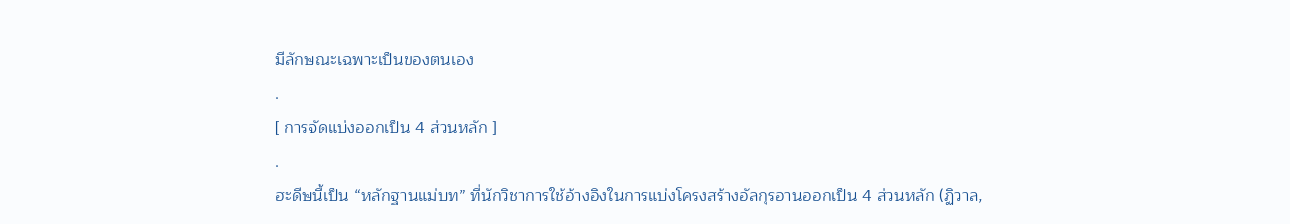มีลักษณะเฉพาะเป็นของตนเอง
.
[ การจัดแบ่งออกเป็น 4 ส่วนหลัก ]
.
ฮะดีษนี้เป็น “หลักฐานแม่บท” ที่นักวิชาการใช้อ้างอิงในการแบ่งโครงสร้างอัลกุรอานออกเป็น 4 ส่วนหลัก (ฏิวาล,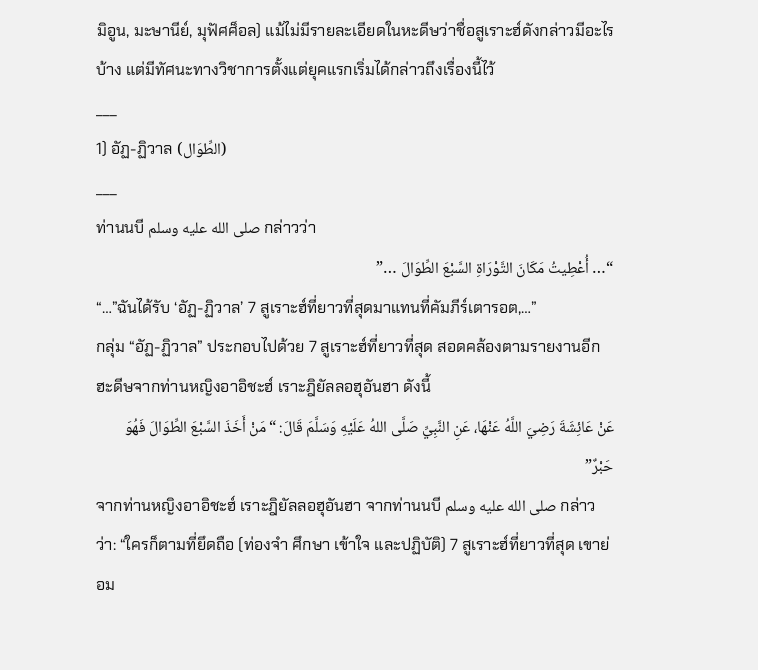มิอูน, มะษานีย์, มุฟัศศ็อล) แม้ไม่มีรายละเอียดในหะดีษว่าชื่อสูเราะฮ์ดังกล่าวมีอะไรบ้าง แต่มีทัศนะทางวิชาการตั้งแต่ยุคแรกเริ่มได้กล่าวถึงเรื่องนี้ไว้
___
1) อัฏ-ฏิวาล (الطِّوَال)
___
ท่านนบี صلى الله عليه وسلم กล่าวว่า
“… أُعْطِيتُ مَكَانَ التَّوْرَاةِ السَّبْعَ الطِّوَالَ …”
“…”ฉันได้รับ ‘อัฏ-ฏิวาล’ 7 สูเราะฮ์ที่ยาวที่สุดมาแทนที่คัมภีร์เตารอต,…”
กลุ่ม “อัฏ-ฏิวาล” ประกอบไปด้วย 7 สูเราะฮ์ที่ยาวที่สุด สอดคล้องตามรายงานอีกฮะดีษจากท่านหญิงอาอิชะฮ์ เราะฎิยัลลอฮุอันฮา ดังนี้
عَنْ عَائِشَةَ رَضِيَ اللَّهُ عَنْهَا، عَنِ النَّبِيِّ صَلَّى اللهُ عَلَيْهِ وَسَلَّمَ قَالَ: “مَنْ أَخَذَ السَّبْعَ الطِّوَالَ فَهُوَ حَبْرٌ”
จากท่านหญิงอาอิชะฮ์ เราะฎิยัลลอฮุอันฮา จากท่านนบี صلى الله عليه وسلم กล่าวว่า: “ใครก็ตามที่ยึดถือ (ท่องจำ ศึกษา เข้าใจ และปฏิบัติ) 7 สูเราะฮ์ที่ยาวที่สุด เขาย่อม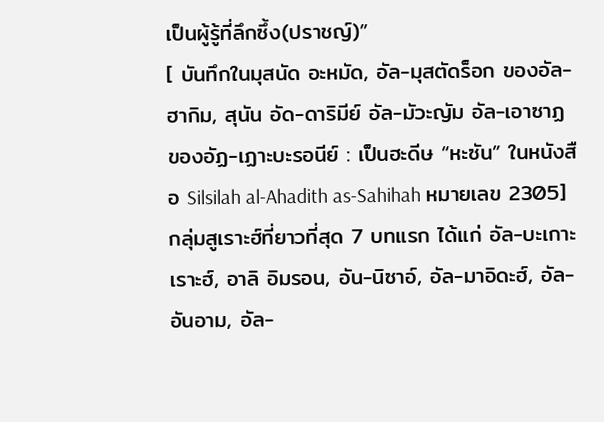เป็นผู้รู้ที่ลึกซึ้ง(ปราชญ์)”
[ บันทึกในมุสนัด อะหมัด, อัล-มุสตัดร็อก ของอัล-ฮากิม, สุนัน อัด-ดาริมีย์ อัล-มัวะญัม อัล-เอาซาฏ ของอัฏ-เฏาะบะรอนีย์ : เป็นฮะดีษ “หะซัน” ในหนังสือ Silsilah al-Ahadith as-Sahihah หมายเลข 2305]
กลุ่มสูเราะฮ์ที่ยาวที่สุด 7 บทแรก ได้แก่ อัล-บะเกาะเราะฮ์, อาลิ อิมรอน, อัน-นิซาอ์, อัล-มาอิดะฮ์, อัล-อันอาม, อัล-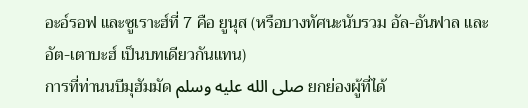อะอ์รอฟ และซูเราะฮ์ที่ 7 คือ ยูนุส (หรือบางทัศนะนับรวม อัล-อันฟาล และ อัต-เตาบะฮ์ เป็นบทเดียวกันแทน)
การที่ท่านนบีมุฮัมมัด صلى الله عليه وسلم ยกย่องผู้ที่ได้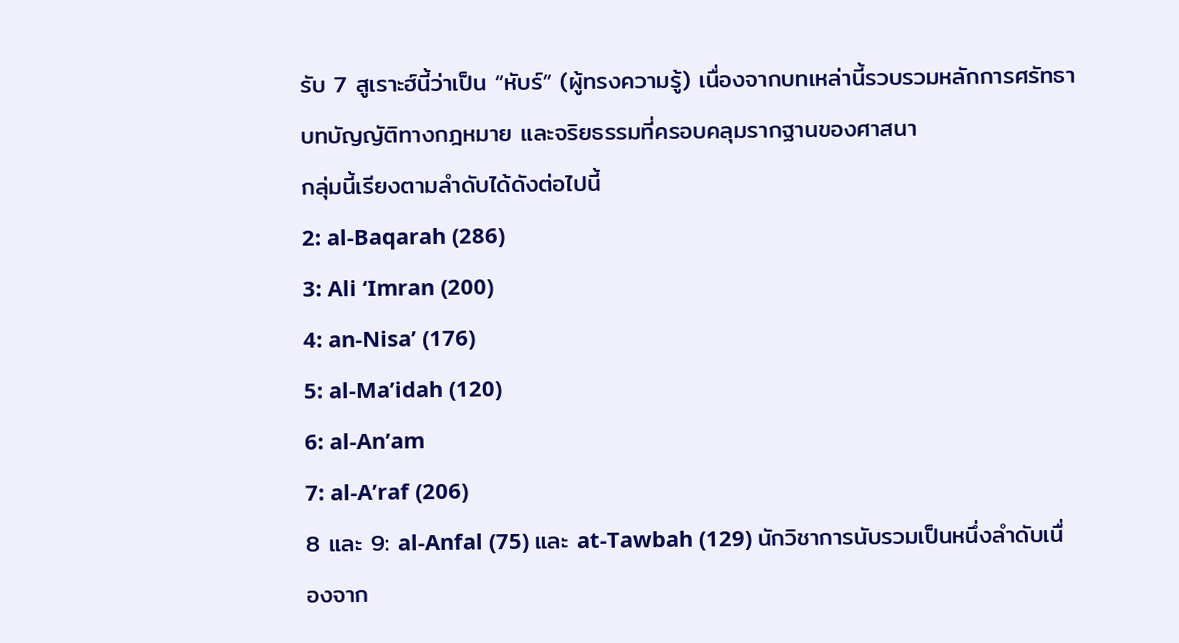รับ 7 สูเราะฮ์นี้ว่าเป็น “หับร์” (ผู้ทรงความรู้) เนื่องจากบทเหล่านี้รวบรวมหลักการศรัทธา บทบัญญัติทางกฎหมาย และจริยธรรมที่ครอบคลุมรากฐานของศาสนา
กลุ่มนี้เรียงตามลำดับได้ดังต่อไปนี้
2: al-Baqarah (286)
3: Ali ‘Imran (200)
4: an-Nisa’ (176)
5: al-Ma’idah (120)
6: al-An’am
7: al-A’raf (206)
8 และ 9: al-Anfal (75) และ at-Tawbah (129) นักวิชาการนับรวมเป็นหนึ่งลำดับเนื่องจาก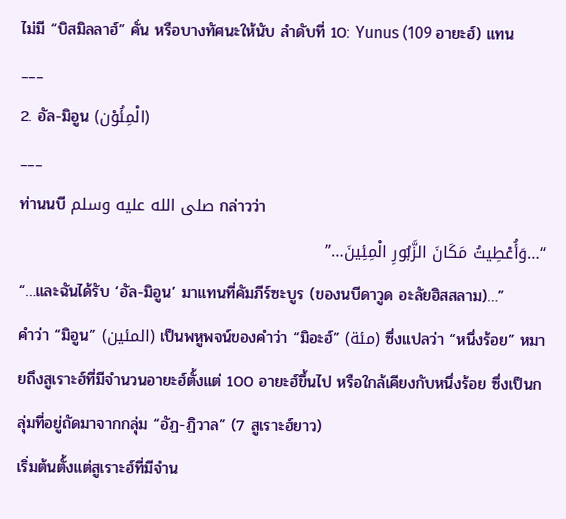ไม่มี “บิสมิลลาฮ์” คั่น หรือบางทัศนะให้นับ ลำดับที่ 10: Yunus (109 อายะฮ์) แทน
___
2. อัล-มิอูน (الْمِئُوْن)
___
ท่านนบี صلى الله عليه وسلم กล่าวว่า
“…وَأُعْطِيتُ مَكَانَ الزَّبُورِ الْمِئِينَ…”
“…และฉันได้รับ ‘อัล-มิอูน’ มาแทนที่คัมภีร์ซะบูร (ของนบีดาวูด อะลัยฮิสสลาม)…”
คำว่า “มิอูน” (المئين) เป็นพหูพจน์ของคำว่า “มิอะฮ์” (مئة) ซึ่งแปลว่า “หนึ่งร้อย” หมายถึงสูเราะฮ์ที่มีจำนวนอายะฮ์ตั้งแต่ 100 อายะฮ์ขึ้นไป หรือใกล้เคียงกับหนึ่งร้อย ซึ่งเป็นกลุ่มที่อยู่ถัดมาจากกลุ่ม “อัฏ-ฏิวาล” (7 สูเราะฮ์ยาว)
เริ่มต้นตั้งแต่สูเราะฮ์ที่มีจำน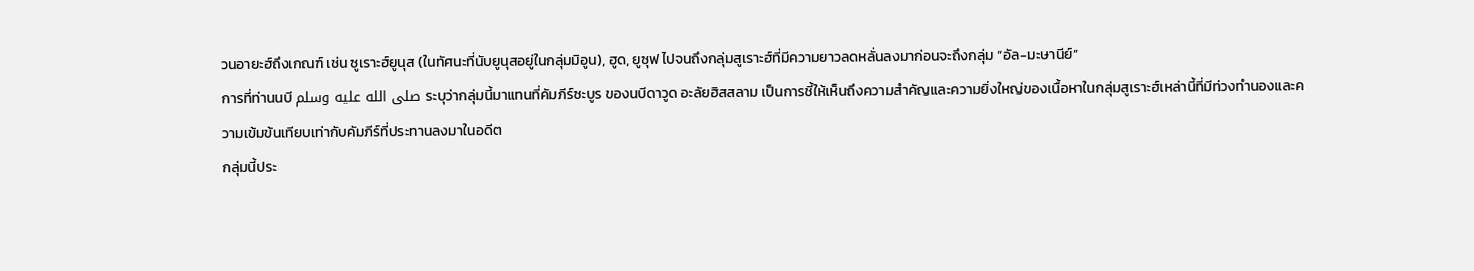วนอายะฮ์ถึงเกณฑ์ เช่น ซูเราะฮ์ยูนุส (ในทัศนะที่นับยูนุสอยู่ในกลุ่มมิอูน), ฮูด, ยูซุฟ ไปจนถึงกลุ่มสูเราะฮ์ที่มีความยาวลดหลั่นลงมาก่อนจะถึงกลุ่ม “อัล-มะษานีย์”
การที่ท่านนบี صلى الله عليه وسلم ระบุว่ากลุ่มนี้มาแทนที่คัมภีร์ซะบูร ของนบีดาวูด อะลัยฮิสสลาม เป็นการชี้ให้เห็นถึงความสำคัญและความยิ่งใหญ่ของเนื้อหาในกลุ่มสูเราะฮ์เหล่านี้ที่มีท่วงทำนองและความเข้มข้นเทียบเท่ากับคัมภีร์ที่ประทานลงมาในอดีต
กลุ่มนี้ประ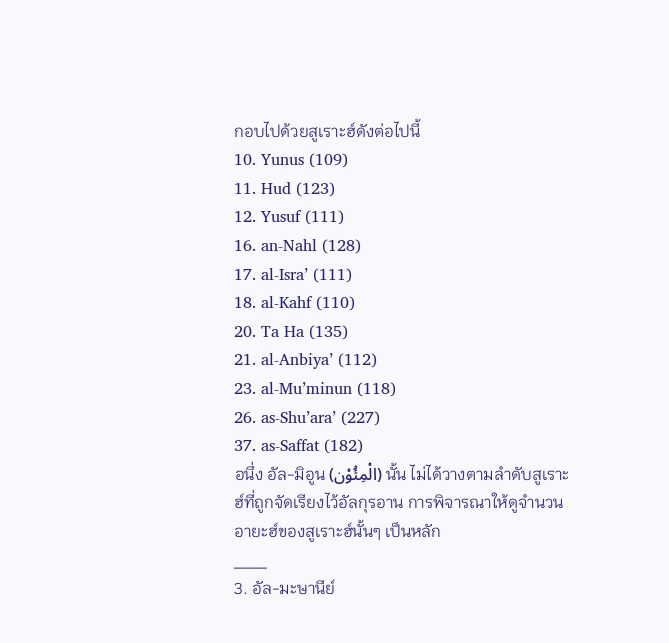กอบไปด้วยสูเราะฮ์ดังต่อไปนี้
10. Yunus (109)
11. Hud (123)
12. Yusuf (111)
16. an-Nahl (128)
17. al-Isra’ (111)
18. al-Kahf (110)
20. Ta Ha (135)
21. al-Anbiya’ (112)
23. al-Mu’minun (118)
26. as-Shu’ara’ (227)
37. as-Saffat (182)
อนึ่ง อัล-มิอูน (الْمِئُوْن) นั้น ไม่ได้วางตามลำดับสูเราะฮ์ที่ถูกจัดเรียงไว้อัลกุรอาน การพิจารณาให้ดูจำนวนอายะฮ์ของสูเราะฮ์นั้นๆ เป็นหลัก
___
3. อัล-มะษานีย์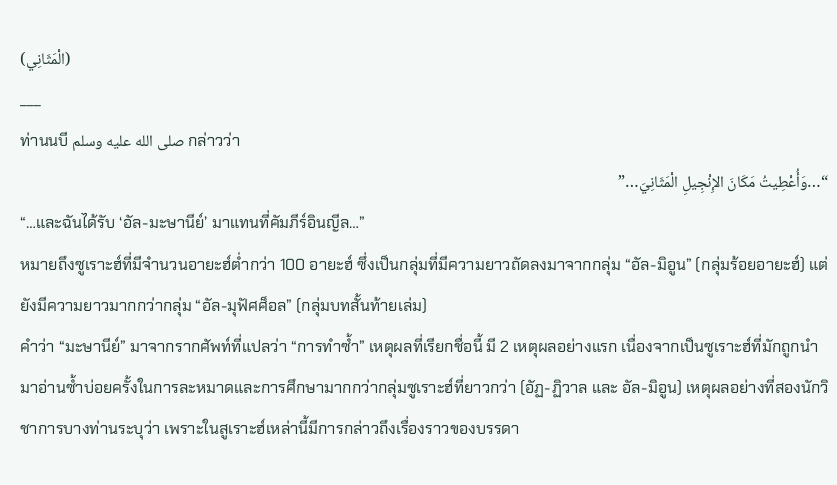(الْمَثَانِي)
___
ท่านนบี صلى الله عليه وسلم กล่าวว่า
“…وَأُعْطِيتُ مَكَانَ الإِنْجِيلِ الْمَثَانِيَ…”
“…และฉันได้รับ ‘อัล-มะษานีย์’ มาแทนที่คัมภีร์อินญีล…”
หมายถึงซูเราะฮ์ที่มีจำนวนอายะฮ์ต่ำกว่า 100 อายะฮ์ ซึ่งเป็นกลุ่มที่มีความยาวถัดลงมาจากกลุ่ม “อัล-มิอูน” (กลุ่มร้อยอายะฮ์) แต่ยังมีความยาวมากกว่ากลุ่ม “อัล-มุฟัศศ็อล” (กลุ่มบทสั้นท้ายเล่ม)
คำว่า “มะษานีย์” มาจากรากศัพท์ที่แปลว่า “การทำซ้ำ” เหตุผลที่เรียกชื่อนี้ มี 2 เหตุผลอย่างแรก เนื่องจากเป็นซูเราะฮ์ที่มักถูกนำมาอ่านซ้ำบ่อยครั้งในการละหมาดและการศึกษามากกว่ากลุ่มซูเราะฮ์ที่ยาวกว่า (อัฏ-ฏิวาล และ อัล-มิอูน) เหตุผลอย่างที่สองนักวิชาการบางท่านระบุว่า เพราะในสูเราะฮ์เหล่านี้มีการกล่าวถึงเรื่องราวของบรรดา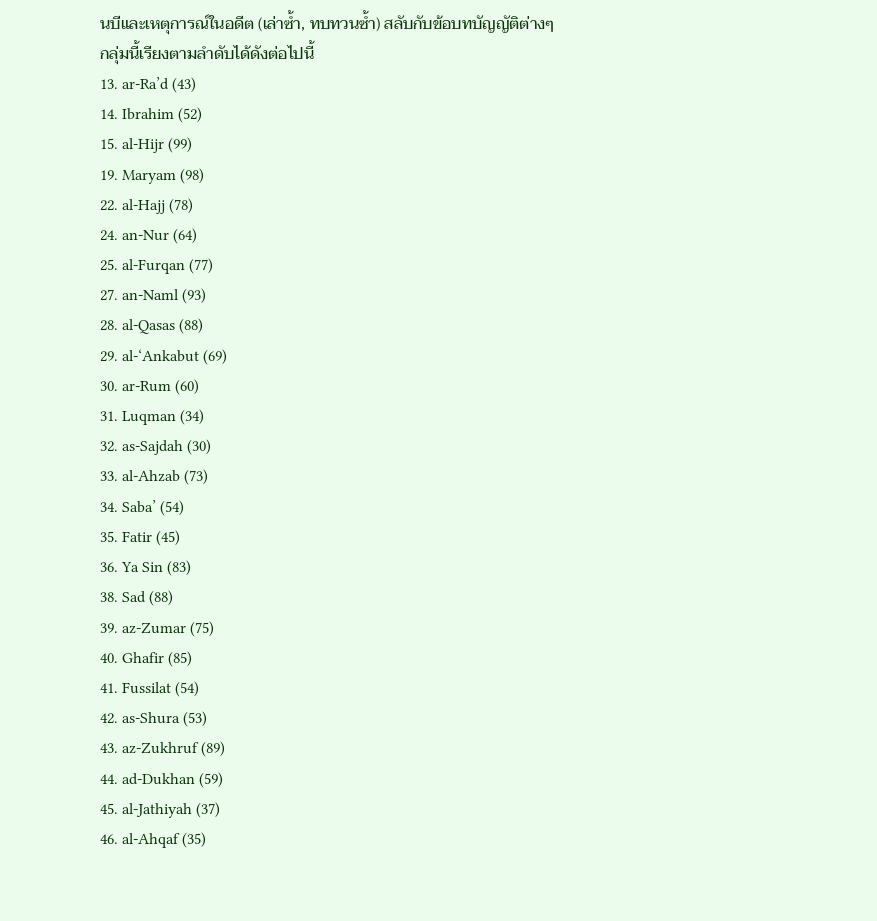นบีและเหตุการณ์ในอดีต (เล่าซ้ำ, ทบทวนซ้ำ) สลับกับข้อบทบัญญัติต่างๆ
กลุ่มนี้เรียงตามลำดับได้ดังต่อไปนี้
13. ar-Ra’d (43)
14. Ibrahim (52)
15. al-Hijr (99)
19. Maryam (98)
22. al-Hajj (78)
24. an-Nur (64)
25. al-Furqan (77)
27. an-Naml (93)
28. al-Qasas (88)
29. al-‘Ankabut (69)
30. ar-Rum (60)
31. Luqman (34)
32. as-Sajdah (30)
33. al-Ahzab (73)
34. Saba’ (54)
35. Fatir (45)
36. Ya Sin (83)
38. Sad (88)
39. az-Zumar (75)
40. Ghafir (85)
41. Fussilat (54)
42. as-Shura (53)
43. az-Zukhruf (89)
44. ad-Dukhan (59)
45. al-Jathiyah (37)
46. al-Ahqaf (35)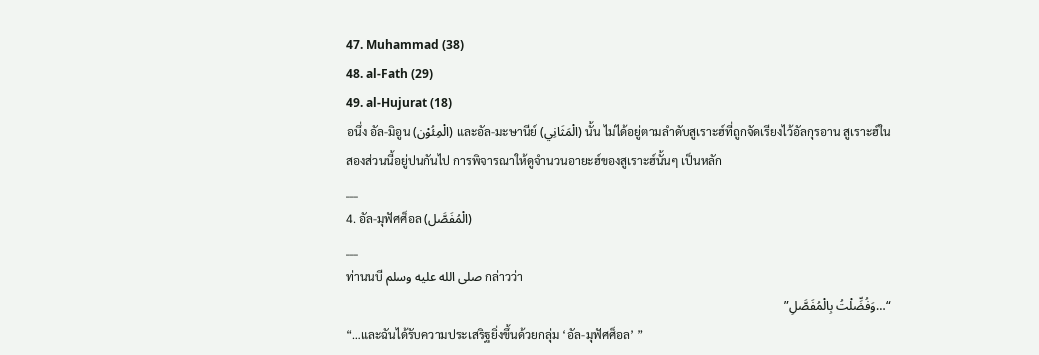47. Muhammad (38)
48. al-Fath (29)
49. al-Hujurat (18)
อนึ่ง อัล-มิอูน (الْمِئُوْن) และอัล-มะษานีย์ (الْمَثَانِي) นั้น ไม่ได้อยู่ตามลำดับสูเราะฮ์ที่ถูกจัดเรียงไว้อัลกุรอาน สูเราะฮ์ในสองส่วนนี้อยู่ปนกันไป การพิจารณาให้ดูจำนวนอายะฮ์ของสูเราะฮ์นั้นๆ เป็นหลัก
___
4. อัล-มุฟัศศ็อล (الْمُفَصَّل)
___
ท่านนบี صلى الله عليه وسلم กล่าวว่า
“…وَفُضِّلْتُ بِالْمُفَصَّلِ”
“…และฉันได้รับความประเสริฐยิ่งขึ้นด้วยกลุ่ม ‘อัล-มุฟัศศ็อล’ ”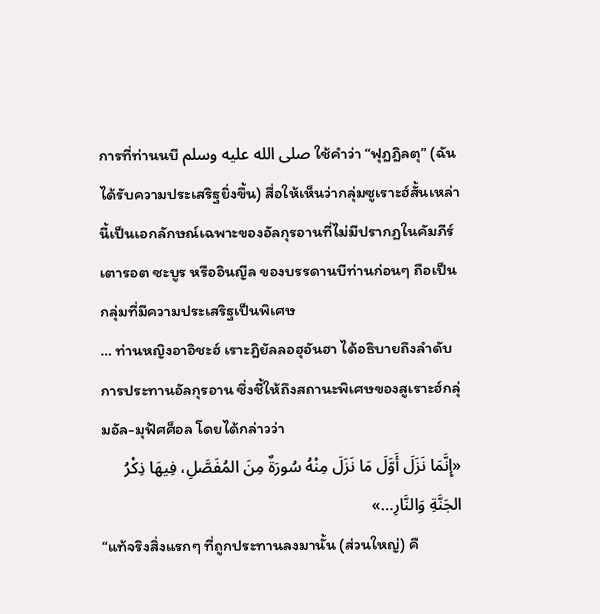การที่ท่านนบี صلى الله عليه وسلم ใช้คำว่า “ฟุฎฎิลตุ” (ฉันได้รับความประเสริฐยิ่งขึ้น) สื่อให้เห็นว่ากลุ่มซูเราะฮ์สั้นเหล่านี้เป็นเอกลักษณ์เฉพาะของอัลกุรอานที่ไม่มีปรากฏในคัมภีร์เตารอต ซะบูร หรืออินญีล ของบรรดานบีท่านก่อนๆ ถือเป็นกลุ่มที่มีความประเสริฐเป็นพิเศษ
… ท่านหญิงอาอิชะฮ์ เราะฎิยัลลอฮุอันฮา ได้อธิบายถึงลำดับการประทานอัลกุรอาน ซึ่งชี้ให้ถึงสถานะพิเศษของสูเราะฮ์กลุ่มอัล-มุฟัศศ็อล โดยได้กล่าวว่า
«إِنَّمَا نَزَلَ أَوَّلَ مَا نَزَلَ مِنْهُ سُورَةٌ مِنَ المُفَصَّلِ، فِيهَا ذِكْرُ الجَنَّةِ وَالنَّارِ…»
“แท้จริงสิ่งแรกๆ ที่ถูกประทานลงมานั้น (ส่วนใหญ่) คื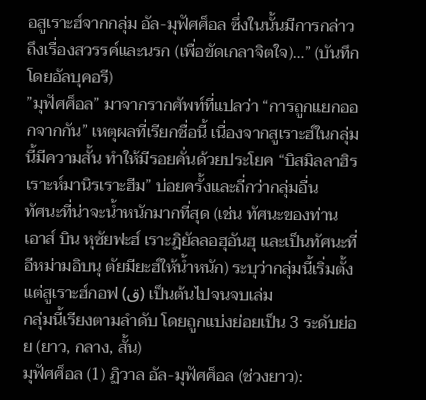อสูเราะฮ์จากกลุ่ม อัล-มุฟัศศ็อล ซึ่งในนั้นมีการกล่าวถึงเรื่องสวรรค์และนรก (เพื่อขัดเกลาจิตใจ)…” (บันทึกโดยอัลบุคอรี)
”มุฟัศศ็อล” มาจากรากศัพท์ที่แปลว่า “การถูกแยกออกจากกัน” เหตุผลที่เรียกชื่อนี้ เนื่องจากสูเราะฮ์ในกลุ่มนี้มีความสั้น ทำให้มีรอยคั่นด้วยประโยค “บิสมิลลาฮิรเราะห์มานิรเราะฮีม” บ่อยครั้งและถี่กว่ากลุ่มอื่น
ทัศนะที่น่าจะน้ำหนักมากที่สุด (เช่น ทัศนะของท่านเอาส์ บิน หุซัยฟะฮ์ เราะฎิยัลลอฮุอันฮุ และเป็นทัศนะที่อีหม่ามอิบนุ ตัยมียะฮ์ให้น้ำหนัก) ระบุว่ากลุ่มนี้เริ่มตั้งแต่สูเราะฮ์กอฟ (ق) เป็นต้นไปจนจบเล่ม
กลุ่มนี้เรียงตามลำดับ โดยถูกแบ่งย่อยเป็น 3 ระดับย่อย (ยาว, กลาง, สั้น)
มุฟัศศ็อล (1) ฏิวาล อัล-มุฟัศศ็อล (ช่วงยาว):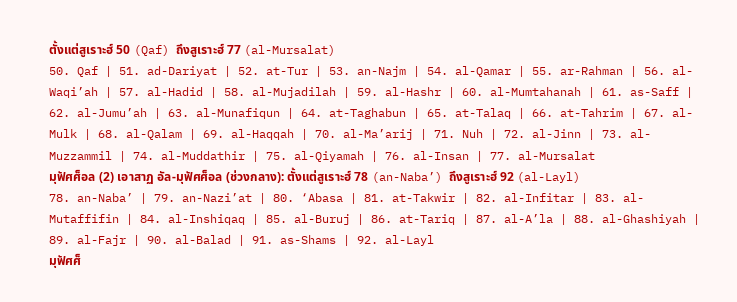ตั้งแต่สูเราะฮ์ 50 (Qaf) ถึงสูเราะฮ์ 77 (al-Mursalat)
50. Qaf | 51. ad-Dariyat | 52. at-Tur | 53. an-Najm | 54. al-Qamar | 55. ar-Rahman | 56. al-Waqi’ah | 57. al-Hadid | 58. al-Mujadilah | 59. al-Hashr | 60. al-Mumtahanah | 61. as-Saff | 62. al-Jumu’ah | 63. al-Munafiqun | 64. at-Taghabun | 65. at-Talaq | 66. at-Tahrim | 67. al-Mulk | 68. al-Qalam | 69. al-Haqqah | 70. al-Ma’arij | 71. Nuh | 72. al-Jinn | 73. al-Muzzammil | 74. al-Muddathir | 75. al-Qiyamah | 76. al-Insan | 77. al-Mursalat
มุฟัศศ็อล (2) เอาสาฏ อัล-มุฟัศศ็อล (ช่วงกลาง): ตั้งแต่สูเราะฮ์ 78 (an-Naba’) ถึงสูเราะฮ์ 92 (al-Layl)
78. an-Naba’ | 79. an-Nazi’at | 80. ‘Abasa | 81. at-Takwir | 82. al-Infitar | 83. al-Mutaffifin | 84. al-Inshiqaq | 85. al-Buruj | 86. at-Tariq | 87. al-A’la | 88. al-Ghashiyah | 89. al-Fajr | 90. al-Balad | 91. as-Shams | 92. al-Layl
มุฟัศศ็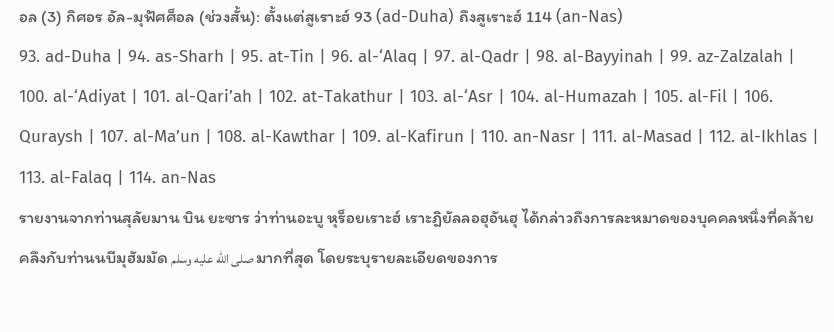อล (3) กิศอร อัล-มุฟัศศ็อล (ช่วงสั้น): ตั้งแต่สูเราะฮ์ 93 (ad-Duha) ถึงสูเราะฮ์ 114 (an-Nas)
93. ad-Duha | 94. as-Sharh | 95. at-Tin | 96. al-‘Alaq | 97. al-Qadr | 98. al-Bayyinah | 99. az-Zalzalah | 100. al-‘Adiyat | 101. al-Qari’ah | 102. at-Takathur | 103. al-‘Asr | 104. al-Humazah | 105. al-Fil | 106. Quraysh | 107. al-Ma’un | 108. al-Kawthar | 109. al-Kafirun | 110. an-Nasr | 111. al-Masad | 112. al-Ikhlas | 113. al-Falaq | 114. an-Nas
รายงานจากท่านสุลัยมาน บิน ยะซาร ว่าท่านอะบู หุร็อยเราะฮ์ เราะฎิยัลลอฮุอันฮุ ได้กล่าวถึงการละหมาดของบุคคลหนึ่งที่คล้ายคลึงกับท่านนบีมุฮัมมัด صلى الله عليه وسلم มากที่สุด โดยระบุรายละเอียดของการ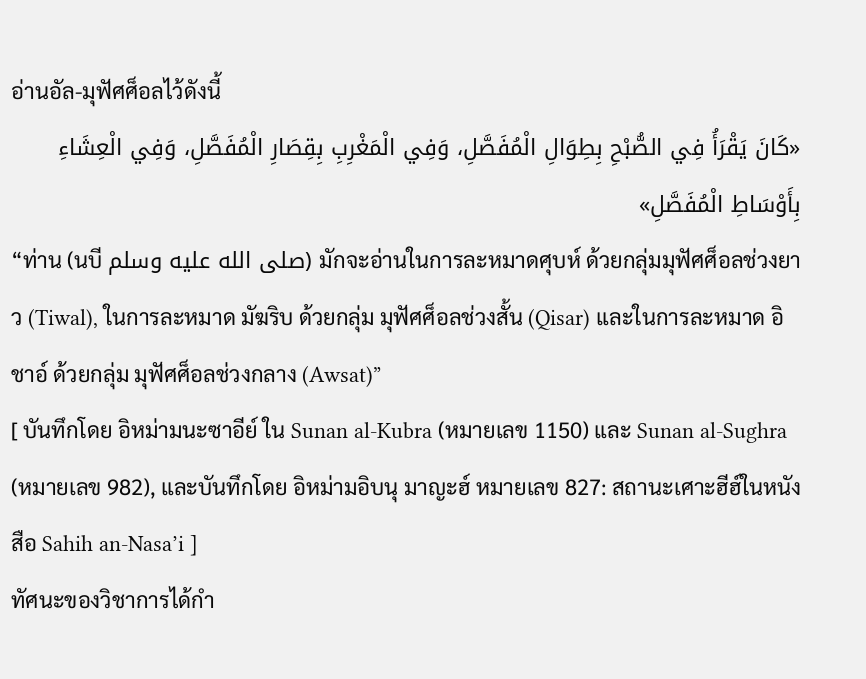อ่านอัล-มุฟัศศ็อลไว้ดังนี้
«كَانَ يَقْرَأُ فِي الصُّبْحِ بِطِوَالِ الْمُفَصَّلِ، وَفِي الْمَغْرِبِ بِقِصَارِ الْمُفَصَّلِ، وَفِي الْعِشَاءِ بِأَوْسَاطِ الْمُفَصَّلِ»
“ท่าน (นบี صلى الله عليه وسلم) มักจะอ่านในการละหมาดศุบห์ ด้วยกลุ่มมุฟัศศ็อลช่วงยาว (Tiwal), ในการละหมาด มัฆริบ ด้วยกลุ่ม มุฟัศศ็อลช่วงสั้น (Qisar) และในการละหมาด อิชาอ์ ด้วยกลุ่ม มุฟัศศ็อลช่วงกลาง (Awsat)”
[ บันทึกโดย อิหม่ามนะซาอีย์ ใน Sunan al-Kubra (หมายเลข 1150) และ Sunan al-Sughra (หมายเลข 982), และบันทึกโดย อิหม่ามอิบนุ มาญะฮ์ หมายเลข 827: สถานะเศาะฮีฮ์ในหนังสือ Sahih an-Nasa’i ]
ทัศนะของวิชาการได้กำ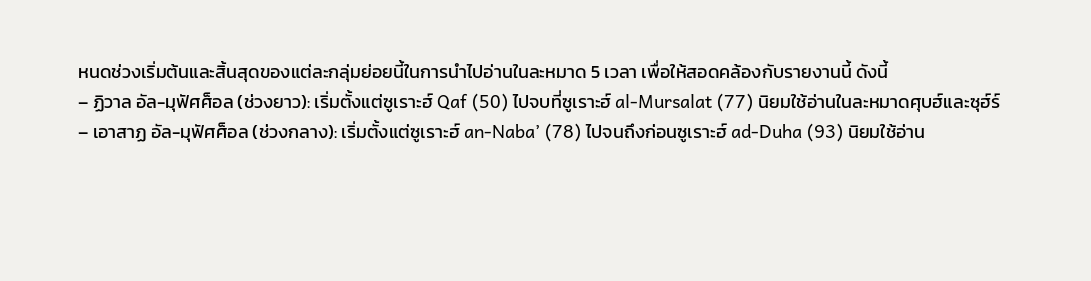หนดช่วงเริ่มต้นและสิ้นสุดของแต่ละกลุ่มย่อยนี้ในการนำไปอ่านในละหมาด 5 เวลา เพื่อให้สอดคล้องกับรายงานนี้ ดังนี้
– ฏิวาล อัล-มุฟัศศ็อล (ช่วงยาว): เริ่มตั้งแต่ซูเราะฮ์ Qaf (50) ไปจบที่ซูเราะฮ์ al-Mursalat (77) นิยมใช้อ่านในละหมาดศุบฮ์และซุฮ์ร์
– เอาสาฏ อัล-มุฟัศศ็อล (ช่วงกลาง): เริ่มตั้งแต่ซูเราะฮ์ an-Naba’ (78) ไปจนถึงก่อนซูเราะฮ์ ad-Duha (93) นิยมใช้อ่าน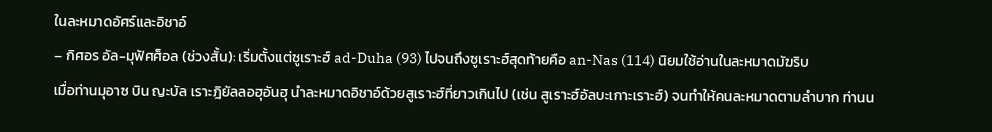ในละหมาดอัศร์และอิชาอ์
– กิศอร อัล-มุฟัศศ็อล (ช่วงสั้น): เริ่มตั้งแต่ซูเราะฮ์ ad-Duha (93) ไปจนถึงซูเราะฮ์สุดท้ายคือ an-Nas (114) นิยมใช้อ่านในละหมาดมัฆริบ
เมื่อท่านมุอาซ บิน ญะบัล เราะฎิยัลลอฮุอันฮุ นำละหมาดอิชาอ์ด้วยสูเราะฮ์ที่ยาวเกินไป (เช่น สูเราะฮ์อัลบะเกาะเราะฮ์) จนทำให้คนละหมาดตามลำบาก ท่านน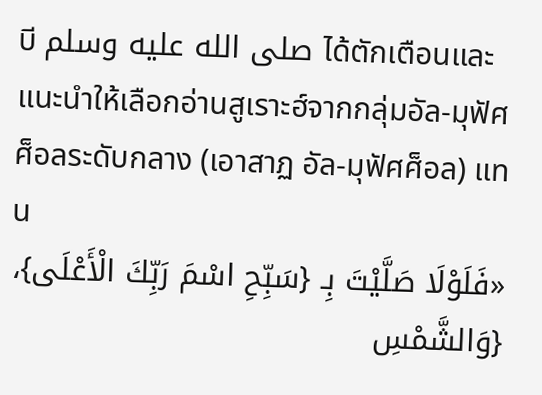บี صلى الله عليه وسلم ได้ตักเตือนและแนะนำให้เลือกอ่านสูเราะฮ์จากกลุ่มอัล-มุฟัศศ็อลระดับกลาง (เอาสาฏ อัล-มุฟัศศ็อล) แทน
«فَلَوْلَا صَلَّيْتَ بِـ {سَبِّحِ اسْمَ رَبِّكَ الْأَعْلَى}، {وَالشَّمْسِ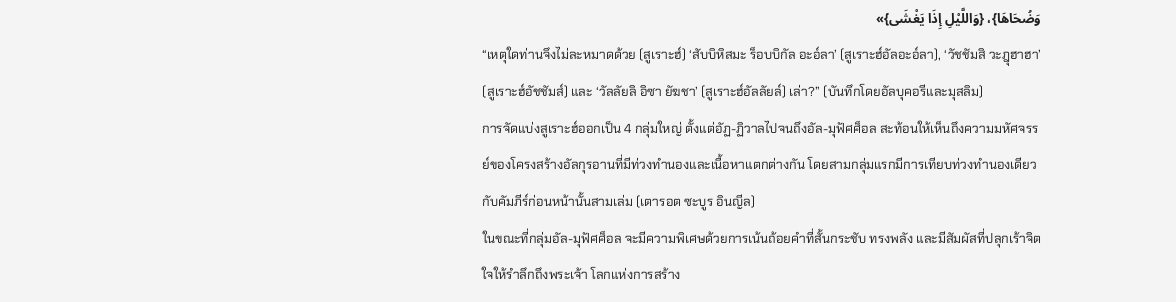وَضُحَاهَا}، {وَاللَّيْلِ إِذَا يَغْشَى}»
“เหตุใดท่านจึงไม่ละหมาดด้วย (สูเราะฮ์) ‘สับบิหิสมะ ร็อบบิกัล อะอ์ลา’ (สูเราะฮ์อัลอะอ์ลา), ‘วัชชัมสิ วะฎุฮาฮา’ (สูเราะฮ์อัชชัมส์) และ ‘วัลลัยลิ อิซา ยัฆชา’ (สูเราะฮ์อัลลัยล์) เล่า?” (บันทึกโดยอัลบุคอรีและมุสลิม)
การจัดแบ่งสูเราะฮ์ออกเป็น 4 กลุ่มใหญ่ ตั้งแต่อัฏ-ฏิวาลไปจนถึงอัล-มุฟัศศ็อล สะท้อนให้เห็นถึงความมหัศจรรย์ของโครงสร้างอัลกุรอานที่มีท่วงทำนองและเนื้อหาแตกต่างกัน โดยสามกลุ่มแรกมีการเทียบท่วงทำนองเดียวกับคัมภีร์ก่อนหน้านั้นสามเล่ม (เตารอต ซะบูร อินญีล)
ในขณะที่กลุ่มอัล-มุฟัศศ็อล จะมีความพิเศษด้วยการเน้นถ้อยคำที่สั้นกระชับ ทรงพลัง และมีสัมผัสที่ปลุกเร้าจิตใจให้รำลึกถึงพระเจ้า โลกแห่งการสร้าง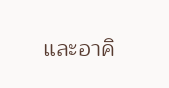และอาคิ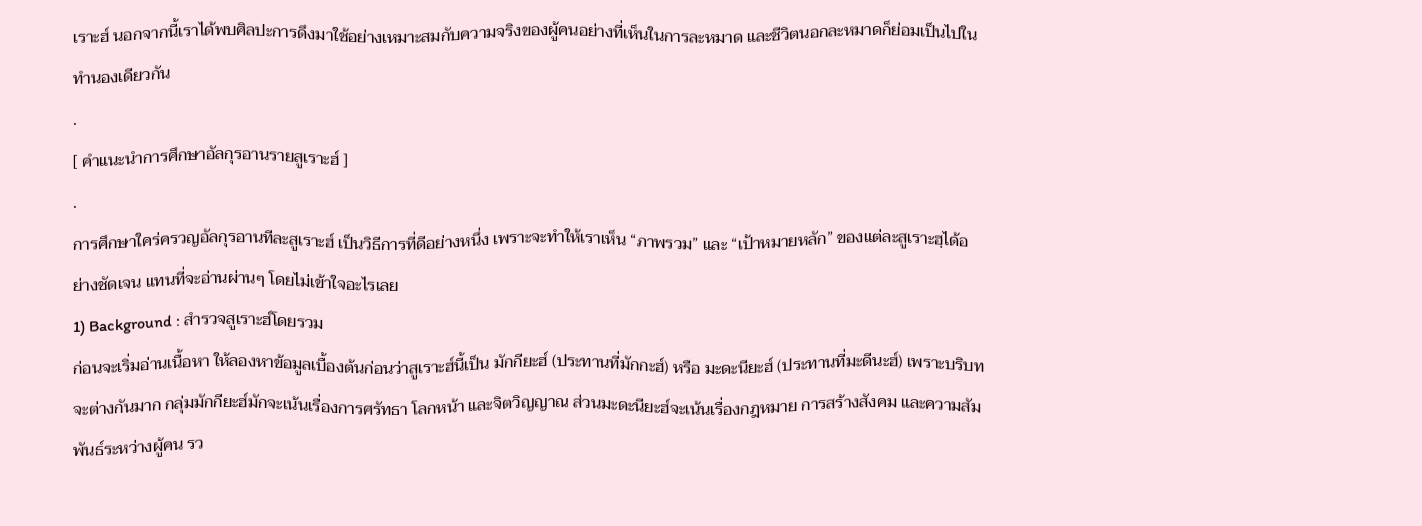เราะฮ์ นอกจากนี้เราได้พบศิลปะการดึงมาใช้อย่างเหมาะสมกับความจริงของผู้คนอย่างที่เห็นในการละหมาด และชีวิตนอกละหมาดก็ย่อมเป็นไปในทำนองเดียวกัน
.
[ คำแนะนำการศึกษาอัลกุรอานรายสูเราะฮ์ ]
.
การศึกษาใคร่ครวญอัลกุรอานทีละสูเราะฮ์ เป็นวิธีการที่ดีอย่างหนึ่ง เพราะจะทำให้เราเห็น “ภาพรวม” และ “เป้าหมายหลัก” ของแต่ละสูเราะฮฺได้อย่างชัดเจน แทนที่จะอ่านผ่านๆ โดยไม่เข้าใจอะไรเลย
1) Background : สำรวจสูเราะฮ์โดยรวม
ก่อนจะเริ่มอ่านเนื้อหา ให้ลองหาข้อมูลเบื้องต้นก่อนว่าสูเราะฮ์นี้เป็น มักกียะฮ์ (ประทานที่มักกะฮ์) หรือ มะดะนียะฮ์ (ประทานที่มะดีนะฮ์) เพราะบริบทจะต่างกันมาก กลุ่มมักกียะฮ์มักจะเน้นเรื่องการศรัทธา โลกหน้า และจิตวิญญาณ ส่วนมะดะนียะฮ์จะเน้นเรื่องกฎหมาย การสร้างสังคม และความสัมพันธ์ระหว่างผู้คน รว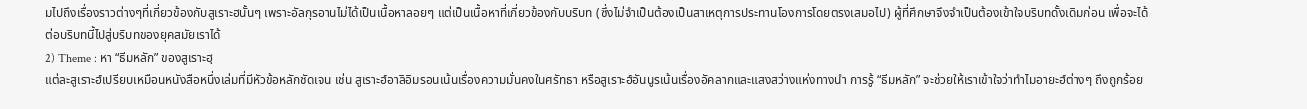มไปถึงเรื่องราวต่างๆที่เกี่ยวข้องกับสูเราะฮนั้นๆ เพราะอัลกุรอานไม่ได้เป็นเนื้อหาลอยๆ แต่เป็นเนื้อหาที่เกี่ยวข้องกับบริบท (ซึ่งไม่จำเป็นต้องเป็นสาเหตุการประทานโองการโดยตรงเสมอไป) ผู้ที่ศึกษาจึงจำเป็นต้องเข้าใจบริบทดั้งเดิมก่อน เพื่อจะได้ต่อบริบทนี้ไปสู่บริบทของยุคสมัยเราได้
2) Theme : หา “ธีมหลัก” ของสูเราะฮฺ
แต่ละสูเราะฮ์เปรียบเหมือนหนังสือหนึ่งเล่มที่มีหัวข้อหลักชัดเจน เช่น สูเราะฮ์อาลิอิมรอนเน้นเรื่องความมั่นคงในศรัทธา หรือสูเราะฮ์อันนูรเน้นเรื่องอัคลากและแสงสว่างแห่งทางนำ การรู้ “ธีมหลัก” จะช่วยให้เราเข้าใจว่าทำไมอายะฮ์ต่างๆ ถึงถูกร้อย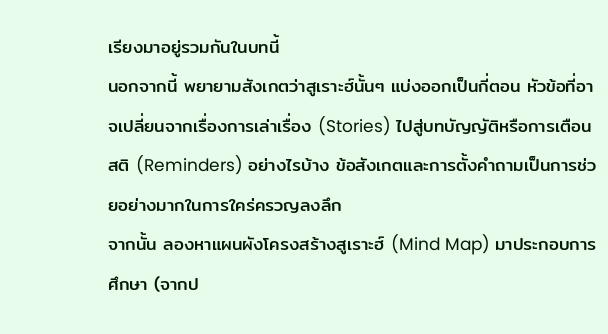เรียงมาอยู่รวมกันในบทนี้
นอกจากนี้ พยายามสังเกตว่าสูเราะฮ์นั้นๆ แบ่งออกเป็นกี่ตอน หัวข้อที่อาจเปลี่ยนจากเรื่องการเล่าเรื่อง (Stories) ไปสู่บทบัญญัติหรือการเตือนสติ (Reminders) อย่างไรบ้าง ข้อสังเกตและการตั้งคำถามเป็นการช่วยอย่างมากในการใคร่ครวญลงลึก
จากนั้น ลองหาแผนผังโครงสร้างสูเราะฮ์ (Mind Map) มาประกอบการศึกษา (จากป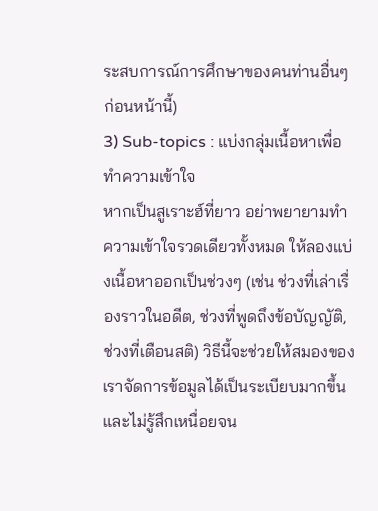ระสบการณ์การศึกษาของคนท่านอื่นๆ ก่อนหน้านี้)
3) Sub-topics : แบ่งกลุ่มเนื้อหาเพื่อทำความเข้าใจ
หากเป็นสูเราะฮ์ที่ยาว อย่าพยายามทำความเข้าใจรวดเดียวทั้งหมด ให้ลองแบ่งเนื้อหาออกเป็นช่วงๆ (เช่น ช่วงที่เล่าเรื่องราวในอดีต, ช่วงที่พูดถึงข้อบัญญัติ, ช่วงที่เตือนสติ) วิธีนี้จะช่วยให้สมองของเราจัดการข้อมูลได้เป็นระเบียบมากขึ้นและไม่รู้สึกเหนื่อยจน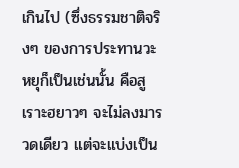เกินไป (ซึ่งธรรมชาติจริงๆ ของการประทานวะหยุก็เป็นเช่นนั้น คือสูเราะฮยาวๆ จะไม่ลงมารวดเดียว แต่จะแบ่งเป็น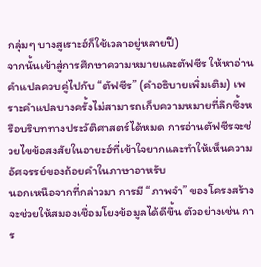กลุ่มๆ บางสูเราะฮ์ก็ใช้เวลาอยู่หลายปี)
จากนั้นเข้าสู่การศึกษาความหมายและตัฟซีร ให้หาอ่านคำแปลควบคู่ไปกับ “ตัฟซีร” (คำอธิบายเพิ่มเติม) เพราะคำแปลบางครั้งไม่สามารถเก็บความหมายที่ลึกซึ้งหรือบริบททางประวัติศาสตร์ได้หมด การอ่านตัฟซีรจะช่วยไขข้อสงสัยในอายะฮ์ที่เข้าใจยากและทำให้เห็นความอัศจรรย์ของถ้อยคำในภาษาอาหรับ
นอกเหนือจากที่กล่าวมา การมี “ภาพจำ” ของโครงสร้างจะช่วยให้สมองเชื่อมโยงข้อมูลได้ดีขึ้น ตัวอย่างเช่น การ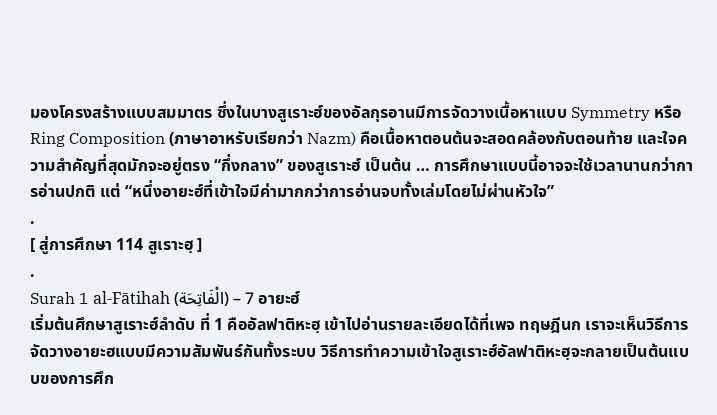มองโครงสร้างแบบสมมาตร ซึ่งในบางสูเราะฮ์ของอัลกุรอานมีการจัดวางเนื้อหาแบบ Symmetry หรือ Ring Composition (ภาษาอาหรับเรียกว่า Nazm) คือเนื้อหาตอนต้นจะสอดคล้องกับตอนท้าย และใจความสำคัญที่สุดมักจะอยู่ตรง “กึ่งกลาง” ของสูเราะฮ์ เป็นต้น … การศึกษาแบบนี้อาจจะใช้เวลานานกว่าการอ่านปกติ แต่ “หนึ่งอายะฮ์ที่เข้าใจมีค่ามากกว่าการอ่านจบทั้งเล่มโดยไม่ผ่านหัวใจ”
.
[ สู่การศึกษา 114 สูเราะฮฺ ]
.
Surah 1 al-Fātihah (الْفَاتِحَة) – 7 อายะฮ์
เริ่มต้นศึกษาสูเราะฮ์ลำดับ ที่ 1 คืออัลฟาติหะฮฺ เข้าไปอ่านรายละเอียดได้ที่เพจ ทฤษฎีนก เราจะเห็นวิธีการจัดวางอายะฮแบบมีความสัมพันธ์กันทั้งระบบ วิธีการทำความเข้าใจสูเราะฮ์อัลฟาติหะฮฺจะกลายเป็นต้นแบบของการศึก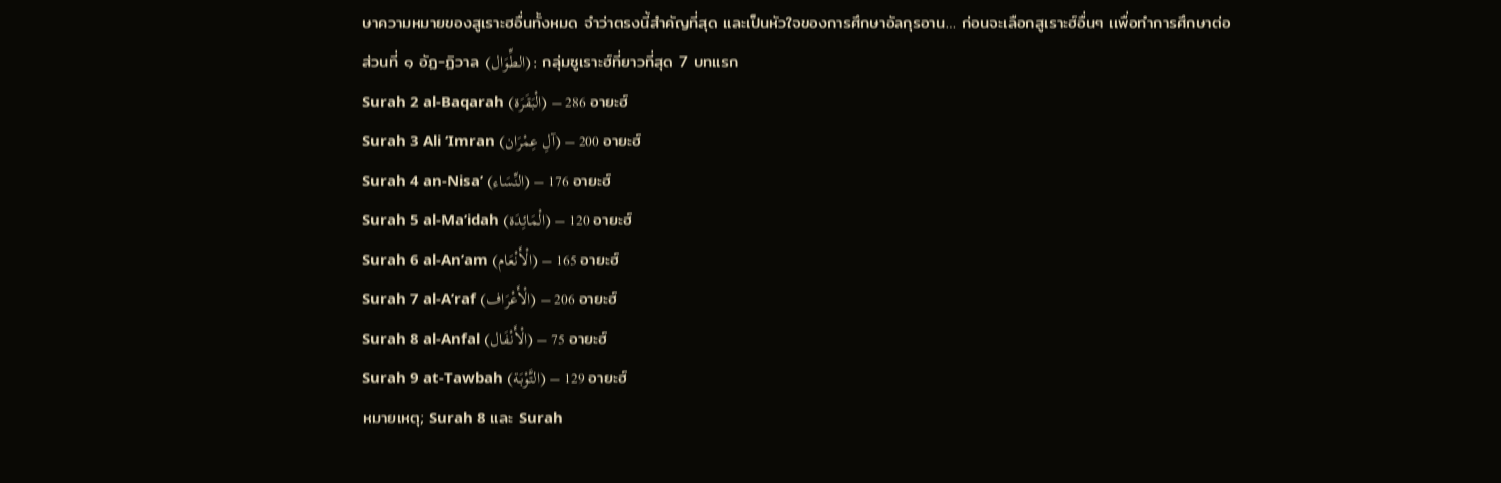ษาความหมายของสูเราะฮอื่นทั้งหมด จำว่าตรงนี้สำคัญที่สุด และเป็นหัวใจของการศึกษาอัลกุรอาน… ก่อนจะเลือกสูเราะฮ์อื่นๆ เเพื่อทำการศึกษาต่อ
ส่วนที่ ๑ อัฏ-ฏิวาล (الطِّوَال): กลุ่มซูเราะฮ์ที่ยาวที่สุด 7 บทแรก
Surah 2 al-Baqarah (الْبَقَرَة) – 286 อายะฮ์
Surah 3 Ali ‘Imran (آلِ عِمْرَان) – 200 อายะฮ์
Surah 4 an-Nisa’ (النِّسَاء) – 176 อายะฮ์
Surah 5 al-Ma’idah (الْمَائِدَة) – 120 อายะฮ์
Surah 6 al-An’am (الْأَنْعَام) – 165 อายะฮ์
Surah 7 al-A’raf (الْأَعْرَاف) – 206 อายะฮ์
Surah 8 al-Anfal (الْأَنْفَال) – 75 อายะฮ์
Surah 9 at-Tawbah (التَّوْبَة) – 129 อายะฮ์
หมายเหตุ; Surah 8 และ Surah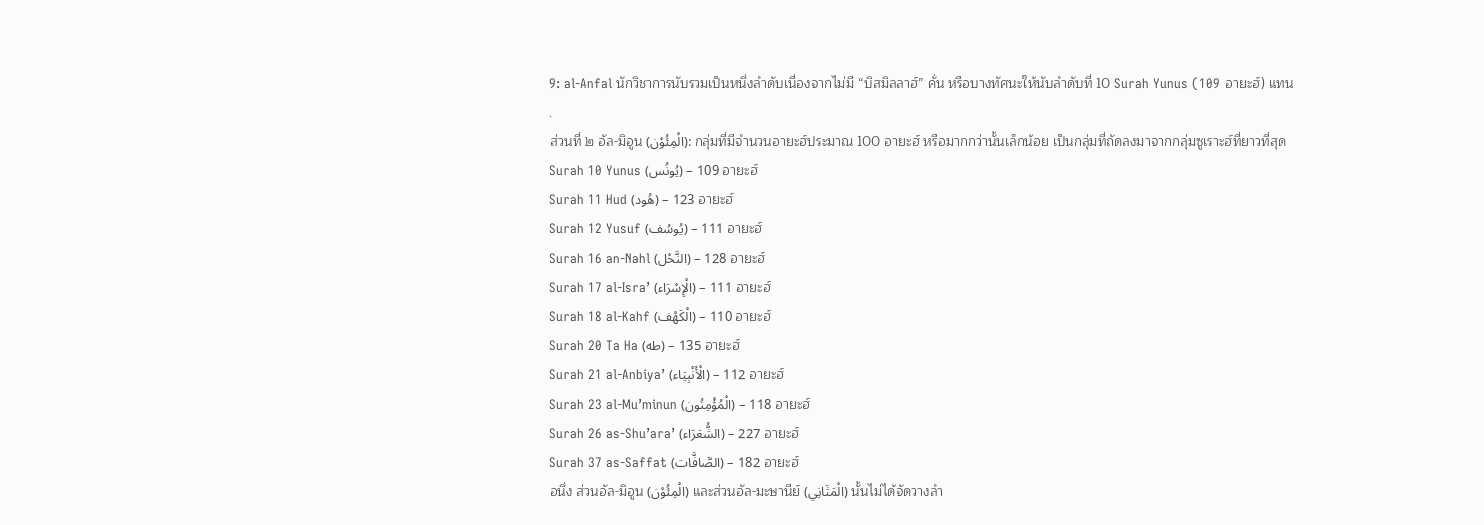9: al-Anfal นักวิชาการนับรวมเป็นหนึ่งลำดับเนื่องจากไม่มี “บิสมิลลาฮ์” คั่น หรือบางทัศนะให้นับลำดับที่ 10 Surah Yunus (109 อายะฮ์) แทน
.
ส่วนที่ ๒ อัล-มิอูน (الْمِئُوْن): กลุ่มที่มีจำนวนอายะฮ์ประมาณ 100 อายะฮ์ หรือมากกว่านั้นเล็กน้อย เป็นกลุ่มที่ถัดลงมาจากกลุ่มซูเราะฮ์ที่ยาวที่สุด
Surah 10 Yunus (يُونُس) – 109 อายะฮ์
Surah 11 Hud (هُود) – 123 อายะฮ์
Surah 12 Yusuf (يُوسُف) – 111 อายะฮ์
Surah 16 an-Nahl (النَّحْل) – 128 อายะฮ์
Surah 17 al-Isra’ (الْإِسْرَاء) – 111 อายะฮ์
Surah 18 al-Kahf (الْكَهْف) – 110 อายะฮ์
Surah 20 Ta Ha (طه) – 135 อายะฮ์
Surah 21 al-Anbiya’ (الْأَنْبِيَاء) – 112 อายะฮ์
Surah 23 al-Mu’minun (الْمُؤْمِنُون) – 118 อายะฮ์
Surah 26 as-Shu’ara’ (الشُّعَرَاء) – 227 อายะฮ์
Surah 37 as-Saffat (الصَّافَّات) – 182 อายะฮ์
อนึ่ง ส่วนอัล-มิอูน (الْمِئُوْن) และส่วนอัล-มะษานีย์ (الْمَثَانِي) นั้นไม่ได้จัดวางลำ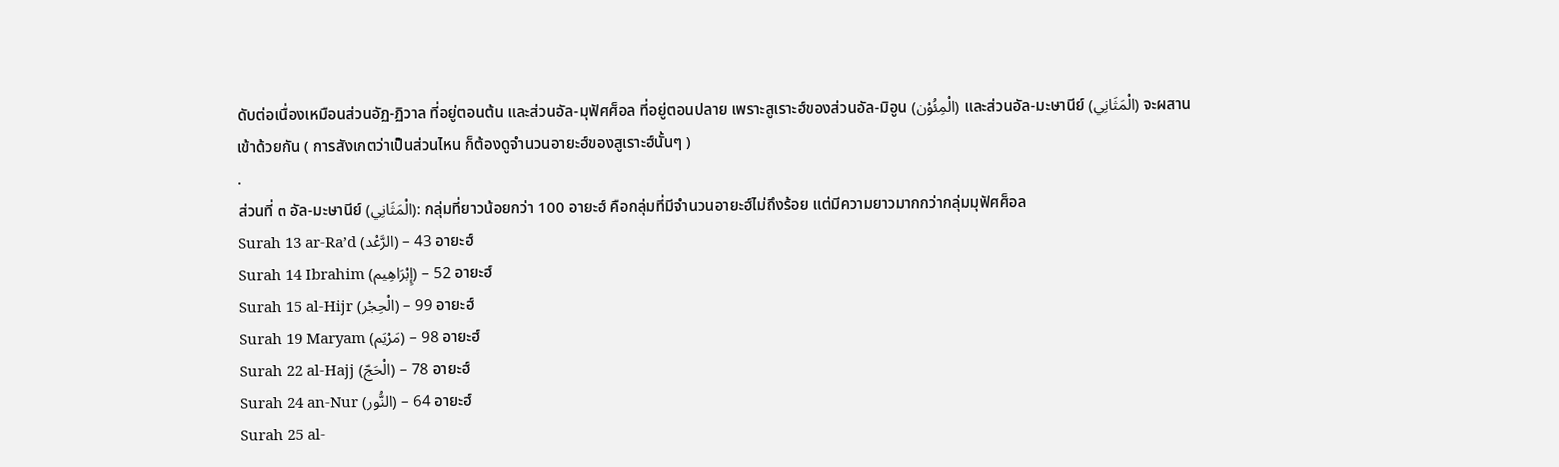ดับต่อเนื่องเหมือนส่วนอัฏ-ฏิวาล ที่อยู่ตอนต้น และส่วนอัล-มุฟัศศ็อล ที่อยู่ตอนปลาย เพราะสูเราะฮ์ของส่วนอัล-มิอูน (الْمِئُوْن) และส่วนอัล-มะษานีย์ (الْمَثَانِي) จะผสานเข้าด้วยกัน ( การสังเกตว่าเป็นส่วนไหน ก็ต้องดูจำนวนอายะฮ์ของสูเราะฮ์นั้นๆ )
.
ส่วนที่ ๓ อัล-มะษานีย์ (الْمَثَانِي): กลุ่มที่ยาวน้อยกว่า 100 อายะฮ์ คือกลุ่มที่มีจำนวนอายะฮ์ไม่ถึงร้อย แต่มีความยาวมากกว่ากลุ่มมุฟัศศ็อล
Surah 13 ar-Ra’d (الرَّعْد) – 43 อายะฮ์
Surah 14 Ibrahim (إِبْرَاهِيم) – 52 อายะฮ์
Surah 15 al-Hijr (الْحِجْر) – 99 อายะฮ์
Surah 19 Maryam (مَرْيَم) – 98 อายะฮ์
Surah 22 al-Hajj (الْحَجّ) – 78 อายะฮ์
Surah 24 an-Nur (النُّور) – 64 อายะฮ์
Surah 25 al-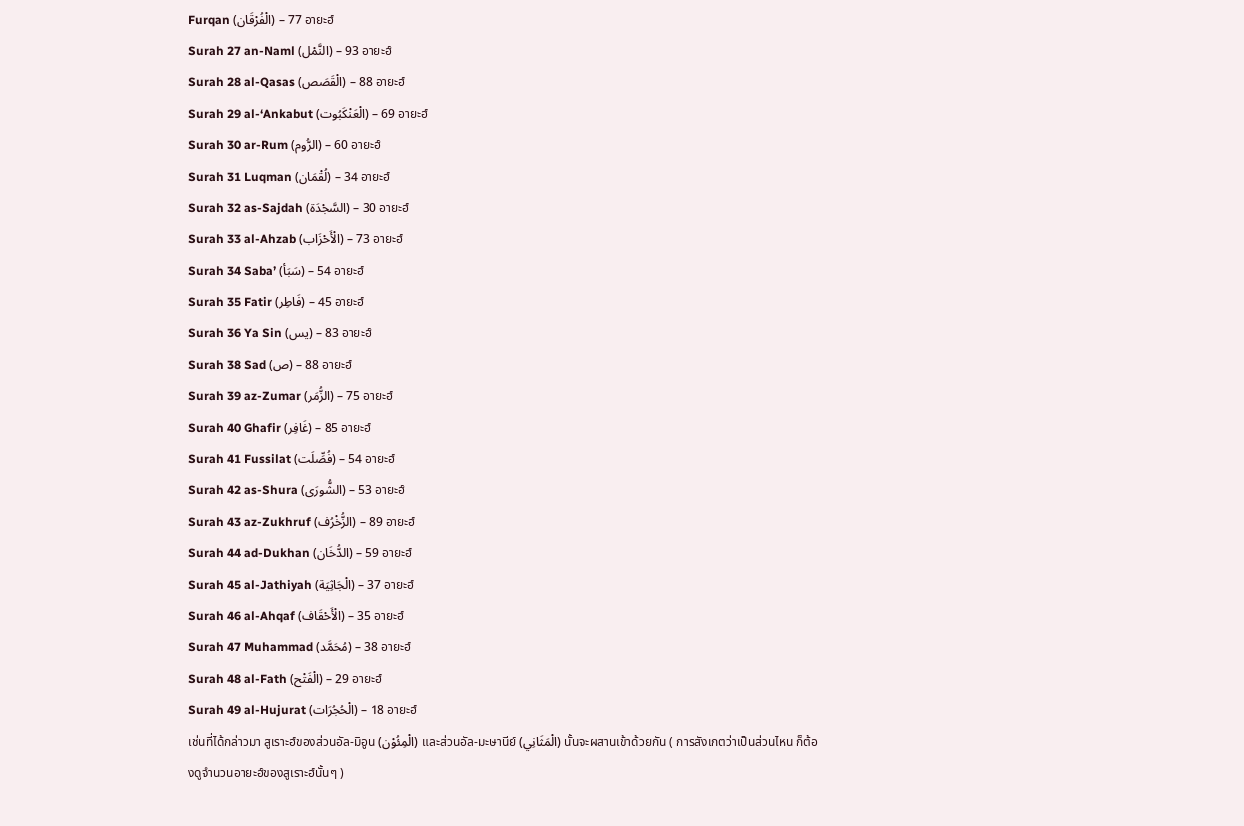Furqan (الْفُرْقَان) – 77 อายะฮ์
Surah 27 an-Naml (النَّمْل) – 93 อายะฮ์
Surah 28 al-Qasas (الْقَصَص) – 88 อายะฮ์
Surah 29 al-‘Ankabut (الْعَنْكَبُوت) – 69 อายะฮ์
Surah 30 ar-Rum (الرُّوم) – 60 อายะฮ์
Surah 31 Luqman (لُقْمَان) – 34 อายะฮ์
Surah 32 as-Sajdah (السَّجْدَة) – 30 อายะฮ์
Surah 33 al-Ahzab (الْأَحْزَاب) – 73 อายะฮ์
Surah 34 Saba’ (سَبَأ) – 54 อายะฮ์
Surah 35 Fatir (فَاطِر) – 45 อายะฮ์
Surah 36 Ya Sin (يس) – 83 อายะฮ์
Surah 38 Sad (ص) – 88 อายะฮ์
Surah 39 az-Zumar (الزُّمَر) – 75 อายะฮ์
Surah 40 Ghafir (غَافِر) – 85 อายะฮ์
Surah 41 Fussilat (فُصِّلَت) – 54 อายะฮ์
Surah 42 as-Shura (الشُّورَى) – 53 อายะฮ์
Surah 43 az-Zukhruf (الزُّخْرُف) – 89 อายะฮ์
Surah 44 ad-Dukhan (الدُّخَان) – 59 อายะฮ์
Surah 45 al-Jathiyah (الْجَاثِيَة) – 37 อายะฮ์
Surah 46 al-Ahqaf (الْأَحْقَاف) – 35 อายะฮ์
Surah 47 Muhammad (مُحَمَّد) – 38 อายะฮ์
Surah 48 al-Fath (الْفَتْح) – 29 อายะฮ์
Surah 49 al-Hujurat (الْحُجُرَات) – 18 อายะฮ์
เช่นที่ได้กล่าวมา สูเราะฮ์ของส่วนอัล-มิอูน (الْمِئُوْن) และส่วนอัล-มะษานีย์ (الْمَثَانِي) นั้นจะผสานเข้าด้วยกัน ( การสังเกตว่าเป็นส่วนไหน ก็ต้องดูจำนวนอายะฮ์ของสูเราะฮ์นั้นๆ )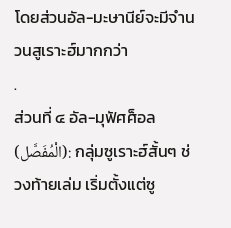โดยส่วนอัล-มะษานีย์จะมีจำนวนสูเราะฮ์มากกว่า
.
ส่วนที่ ๔ อัล-มุฟัศศ็อล (الْمُفَصَّل): กลุ่มซูเราะฮ์สั้นๆ ช่วงท้ายเล่ม เริ่มตั้งแต่ซู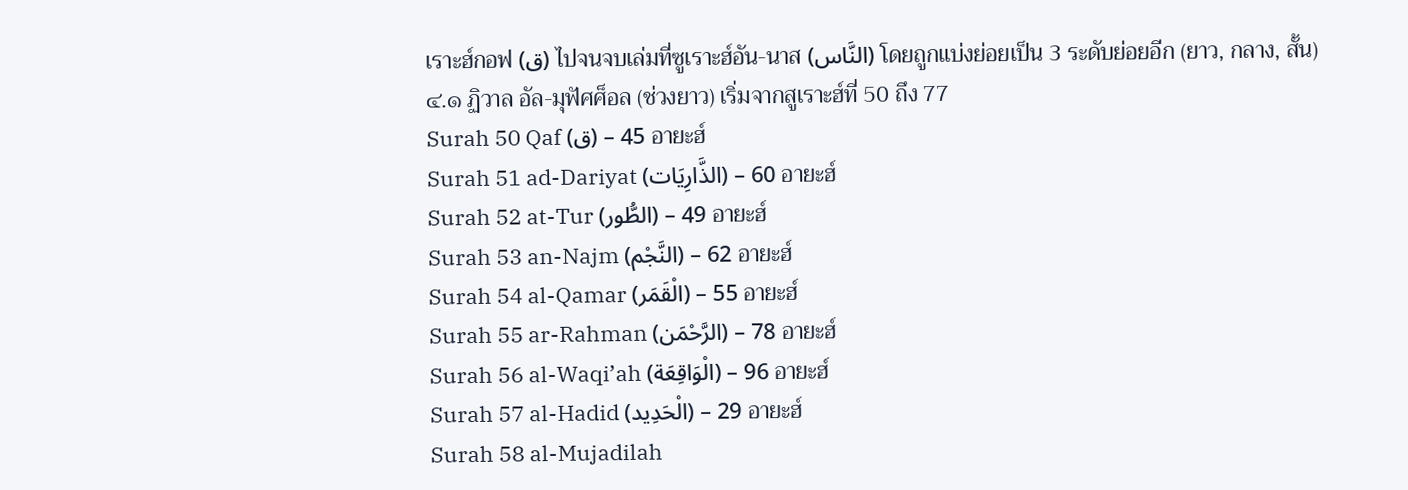เราะฮ์กอฟ (ق) ไปจนจบเล่มที่ซูเราะฮ์อัน-นาส (النَّاس) โดยถูกแบ่งย่อยเป็น 3 ระดับย่อยอีก (ยาว, กลาง, สั้น)
๔.๑ ฏิวาล อัล-มุฟัศศ็อล (ช่วงยาว) เริ่มจากสูเราะฮ์ที่ 50 ถึง 77
Surah 50 Qaf (ق) – 45 อายะฮ์
Surah 51 ad-Dariyat (الذَّارِيَات) – 60 อายะฮ์
Surah 52 at-Tur (الطُّور) – 49 อายะฮ์
Surah 53 an-Najm (النَّجْم) – 62 อายะฮ์
Surah 54 al-Qamar (الْقَمَر) – 55 อายะฮ์
Surah 55 ar-Rahman (الرَّحْمَن) – 78 อายะฮ์
Surah 56 al-Waqi’ah (الْوَاقِعَة) – 96 อายะฮ์
Surah 57 al-Hadid (الْحَدِيد) – 29 อายะฮ์
Surah 58 al-Mujadilah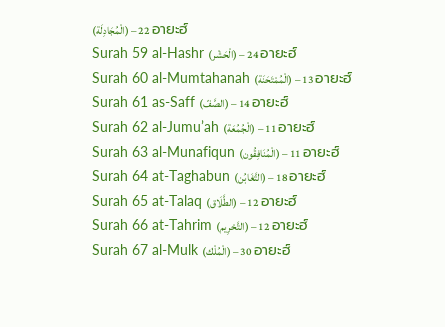(الْمُجَادِلَة) – 22 อายะฮ์
Surah 59 al-Hashr (الْحَشْر) – 24 อายะฮ์
Surah 60 al-Mumtahanah (الْمُمْتَحَنَة) – 13 อายะฮ์
Surah 61 as-Saff (الصَّفّ) – 14 อายะฮ์
Surah 62 al-Jumu’ah (الْجُمُعَة) – 11 อายะฮ์
Surah 63 al-Munafiqun (الْمُنَافِقُون) – 11 อายะฮ์
Surah 64 at-Taghabun (التَّغَابُن) – 18 อายะฮ์
Surah 65 at-Talaq (الطَّلَاق) – 12 อายะฮ์
Surah 66 at-Tahrim (التَّحْرِيم) – 12 อายะฮ์
Surah 67 al-Mulk (الْمُلْك) – 30 อายะฮ์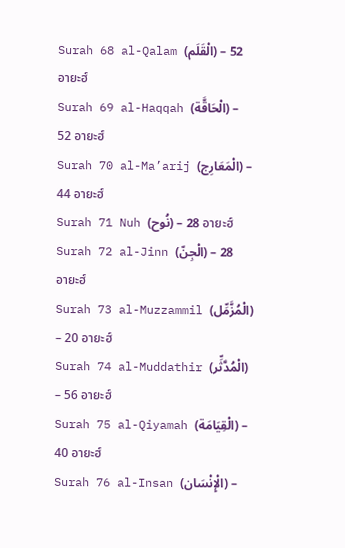Surah 68 al-Qalam (الْقَلَم) – 52 อายะฮ์
Surah 69 al-Haqqah (الْحَاقَّة) – 52 อายะฮ์
Surah 70 al-Ma’arij (الْمَعَارِج) – 44 อายะฮ์
Surah 71 Nuh (نُوح) – 28 อายะฮ์
Surah 72 al-Jinn (الْجِنّ) – 28 อายะฮ์
Surah 73 al-Muzzammil (الْمُزَّمِّل) – 20 อายะฮ์
Surah 74 al-Muddathir (الْمُدَّثِّر) – 56 อายะฮ์
Surah 75 al-Qiyamah (الْقِيَامَة) – 40 อายะฮ์
Surah 76 al-Insan (الْإِنْسَان) –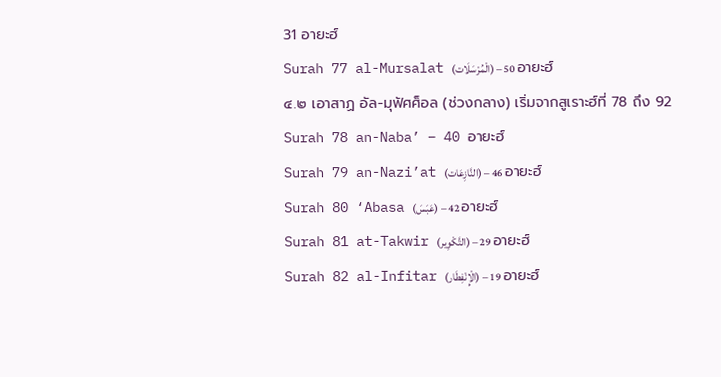31 อายะฮ์
Surah 77 al-Mursalat (الْمُرْسَلَات) – 50 อายะฮ์
๔.๒ เอาสาฏ อัล-มุฟัศศ็อล (ช่วงกลาง) เริ่มจากสูเราะฮ์ที่ 78 ถึง 92
Surah 78 an-Naba’ – 40 อายะฮ์
Surah 79 an-Nazi’at (النَّازِعَات) – 46 อายะฮ์
Surah 80 ‘Abasa (عَبَسَ) – 42 อายะฮ์
Surah 81 at-Takwir (التَّكْوِير) – 29 อายะฮ์
Surah 82 al-Infitar (الْإِنْفِطَار) – 19 อายะฮ์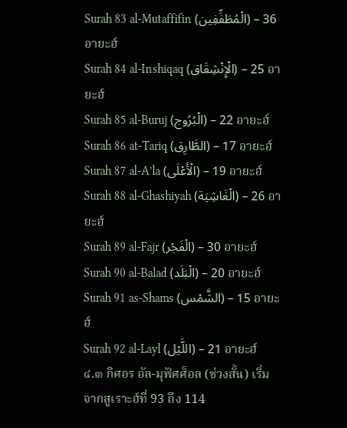Surah 83 al-Mutaffifin (الْمُطَفِّفِين) – 36 อายะฮ์
Surah 84 al-Inshiqaq (الْإِنْشِقَاق) – 25 อายะฮ์
Surah 85 al-Buruj (الْبُرُوج) – 22 อายะฮ์
Surah 86 at-Tariq (الطَّارِق) – 17 อายะฮ์
Surah 87 al-A’la (الْأَعْلَى) – 19 อายะฮ์
Surah 88 al-Ghashiyah (الْغَاشِيَة) – 26 อายะฮ์
Surah 89 al-Fajr (الْفَجْر) – 30 อายะฮ์
Surah 90 al-Balad (الْبَلَد) – 20 อายะฮ์
Surah 91 as-Shams (الشَّمْس) – 15 อายะฮ์
Surah 92 al-Layl (اللَّيْل) – 21 อายะฮ์
๔.๓ กิศอร อัล-มุฟัศศ็อล (ช่วงสั้น) เริ่มจากสูเราะฮ์ที่ 93 ถึง 114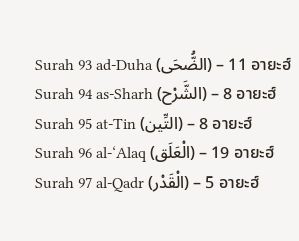Surah 93 ad-Duha (الضُّحَى) – 11 อายะฮ์
Surah 94 as-Sharh (الشَّرْح) – 8 อายะฮ์
Surah 95 at-Tin (التِّين) – 8 อายะฮ์
Surah 96 al-‘Alaq (الْعَلَق) – 19 อายะฮ์
Surah 97 al-Qadr (الْقَدْر) – 5 อายะฮ์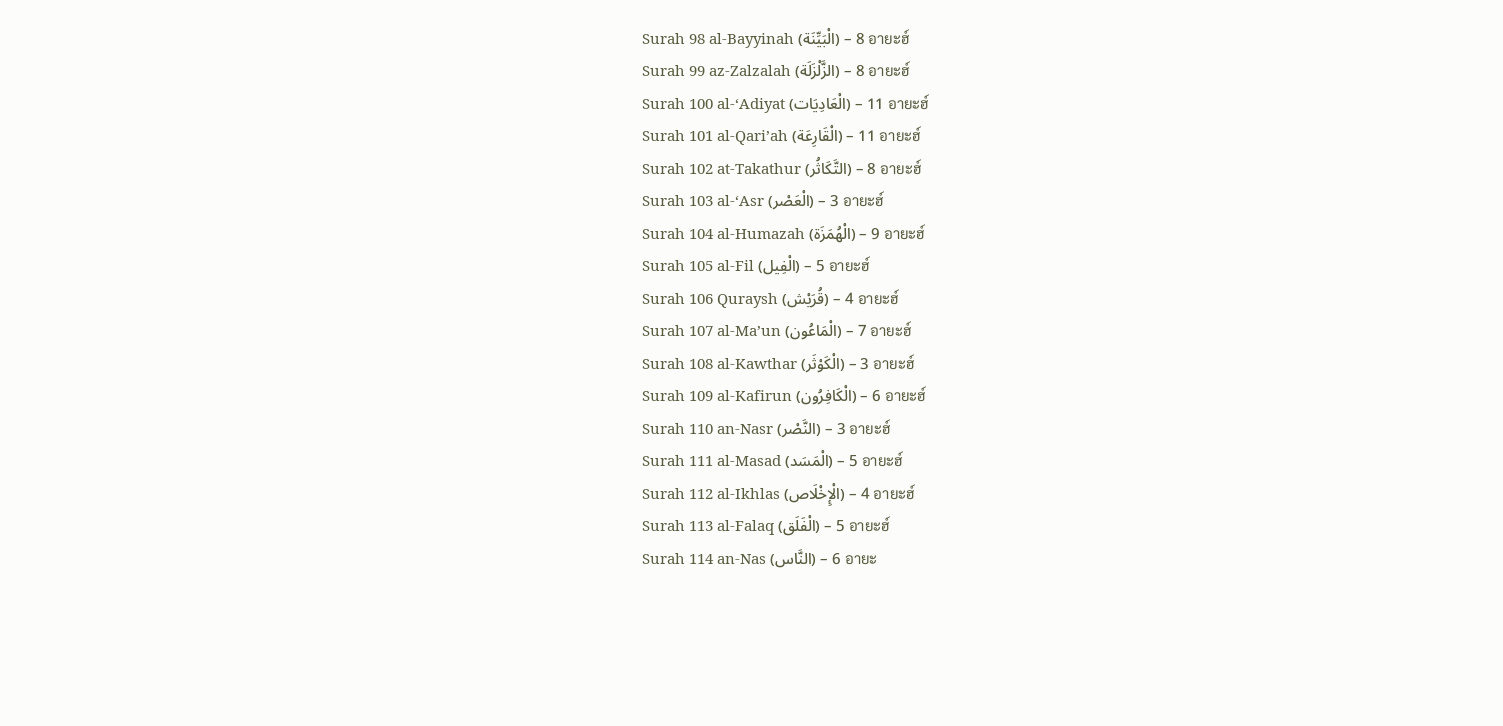Surah 98 al-Bayyinah (الْبَيِّنَة) – 8 อายะฮ์
Surah 99 az-Zalzalah (الزَّلْزَلَة) – 8 อายะฮ์
Surah 100 al-‘Adiyat (الْعَادِيَات) – 11 อายะฮ์
Surah 101 al-Qari’ah (الْقَارِعَة) – 11 อายะฮ์
Surah 102 at-Takathur (التَّكَاثُر) – 8 อายะฮ์
Surah 103 al-‘Asr (الْعَصْر) – 3 อายะฮ์
Surah 104 al-Humazah (الْهُمَزَة) – 9 อายะฮ์
Surah 105 al-Fil (الْفِيل) – 5 อายะฮ์
Surah 106 Quraysh (قُرَيْش) – 4 อายะฮ์
Surah 107 al-Ma’un (الْمَاعُون) – 7 อายะฮ์
Surah 108 al-Kawthar (الْكَوْثَر) – 3 อายะฮ์
Surah 109 al-Kafirun (الْكَافِرُون) – 6 อายะฮ์
Surah 110 an-Nasr (النَّصْر) – 3 อายะฮ์
Surah 111 al-Masad (الْمَسَد) – 5 อายะฮ์
Surah 112 al-Ikhlas (الْإِخْلَاص) – 4 อายะฮ์
Surah 113 al-Falaq (الْفَلَق) – 5 อายะฮ์
Surah 114 an-Nas (النَّاس) – 6 อายะ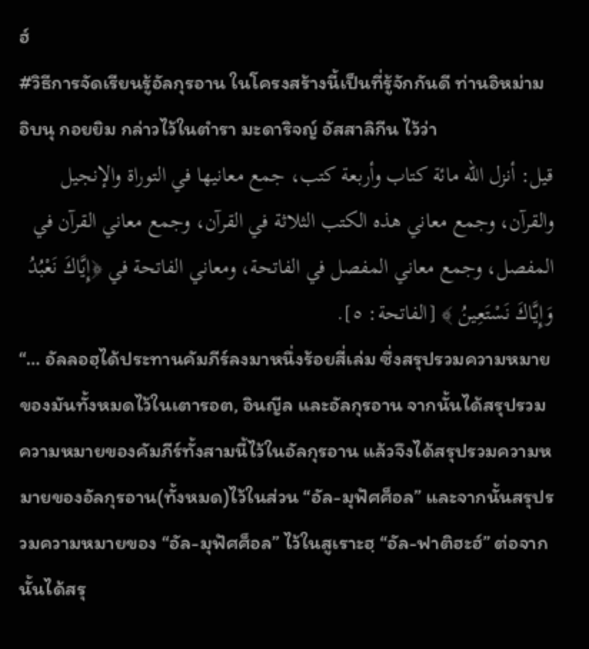ฮ์
#วิธีการจัดเรียนรู้อัลกุรอาน ในโครงสร้างนี้เป็นที่รู้จักกันดี ท่านอิหม่าม อิบนุ กอยยิม กล่าวไว้ในตำรา มะดาริจญ์ อัสสาลิกีน ไว้ว่า
قيل: أنزل الله مائة كتاب وأربعة كتب، جمع معانيها في التوراة والإنجيل والقرآن، وجمع معاني هذه الكتب الثلاثة في القرآن، وجمع معاني القرآن في المفصل، وجمع معاني المفصل في الفاتحة، ومعاني الفاتحة في ﴿إِيَّاكَ نَعْبُدُ وَإِيَّاكَ نَسْتَعِينُ ﴾ [الفاتحة: ٥].
“… อัลลอฮฺได้ประทานคัมภีร์ลงมาหนึ่งร้อยสี่เล่ม ซึ่งสรุปรวมความหมายของมันทั้งหมดไว้ในเตารอต, อินญีล และอัลกุรอาน จากนั้นได้สรุปรวมความหมายของคัมภีร์ทั้งสามนี้ไว้ในอัลกุรอาน แล้วจึงได้สรุปรวมความหมายของอัลกุรอาน(ทั้งหมด)ไว้ในส่วน “อัล-มุฟัศศ็อล” และจากนั้นสรุปรวมความหมายของ “อัล-มุฟัศศ็อล” ไว้ในสูเราะฮฺ “อัล-ฟาติฮะฮ์” ต่อจากนั้นได้สรุ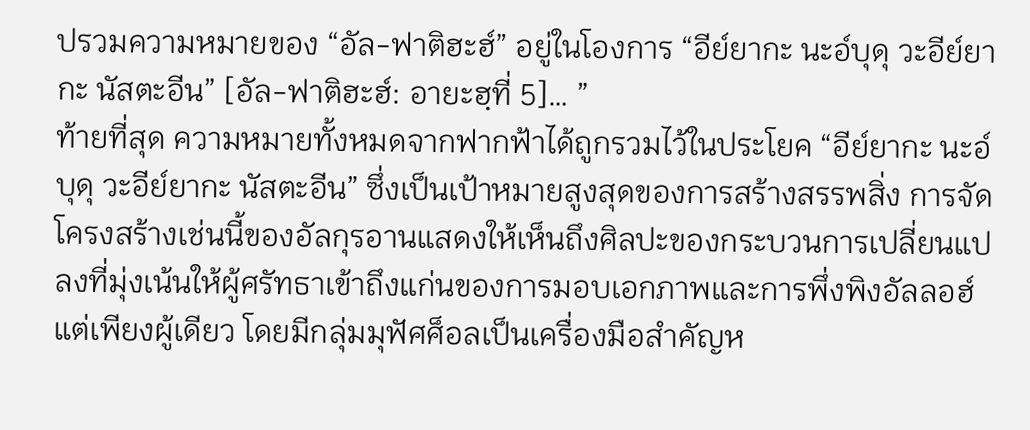ปรวมความหมายของ “อัล-ฟาติฮะฮ์” อยู่ในโองการ “อีย์ยากะ นะอ์บุดุ วะอีย์ยากะ นัสตะอีน” [อัล-ฟาติฮะฮ์: อายะฮฺที่ 5]… ”
ท้ายที่สุด ความหมายทั้งหมดจากฟากฟ้าได้ถูกรวมไว้ในประโยค “อีย์ยากะ นะอ์บุดุ วะอีย์ยากะ นัสตะอีน” ซึ่งเป็นเป้าหมายสูงสุดของการสร้างสรรพสิ่ง การจัดโครงสร้างเช่นนี้ของอัลกุรอานแสดงให้เห็นถึงศิลปะของกระบวนการเปลี่ยนแปลงที่มุ่งเน้นให้ผู้ศรัทธาเข้าถึงแก่นของการมอบเอกภาพและการพึ่งพิงอัลลอฮ์แต่เพียงผู้เดียว โดยมีกลุ่มมุฟัศศ็อลเป็นเครื่องมือสำคัญห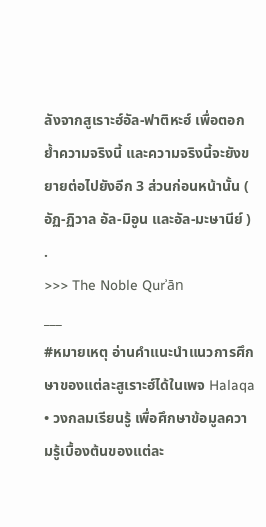ลังจากสูเราะฮ์อัล-ฟาติหะฮ์ เพื่อตอกย้ำความจริงนี้ และความจริงนี้จะยังขยายต่อไปยังอีก 3 ส่วนก่อนหน้านั้น ( อัฏ-ฏิวาล อัล-มิอูน และอัล-มะษานีย์ )
.
>>> The Noble Qurʾān
___
#หมายเหตุ อ่านคำแนะนำแนวการศึกษาของแต่ละสูเราะฮ์ได้ในเพจ Halaqa • วงกลมเรียนรู้ เพื่อศึกษาข้อมูลความรู้เบื้องต้นของแต่ละ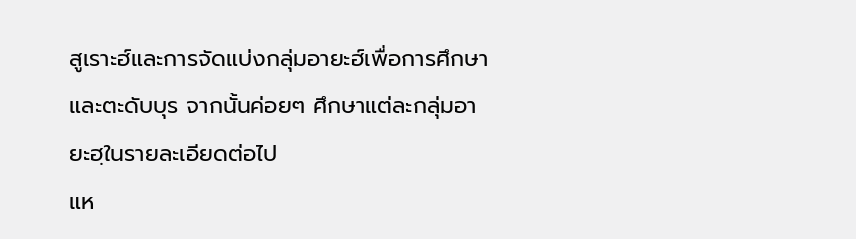สูเราะฮ์และการจัดแบ่งกลุ่มอายะฮ์เพื่อการศึกษาและตะดับบุร จากนั้นค่อยๆ ศึกษาแต่ละกลุ่มอายะฮฺในรายละเอียดต่อไป
แห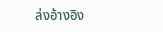ล่งอ้างอิง